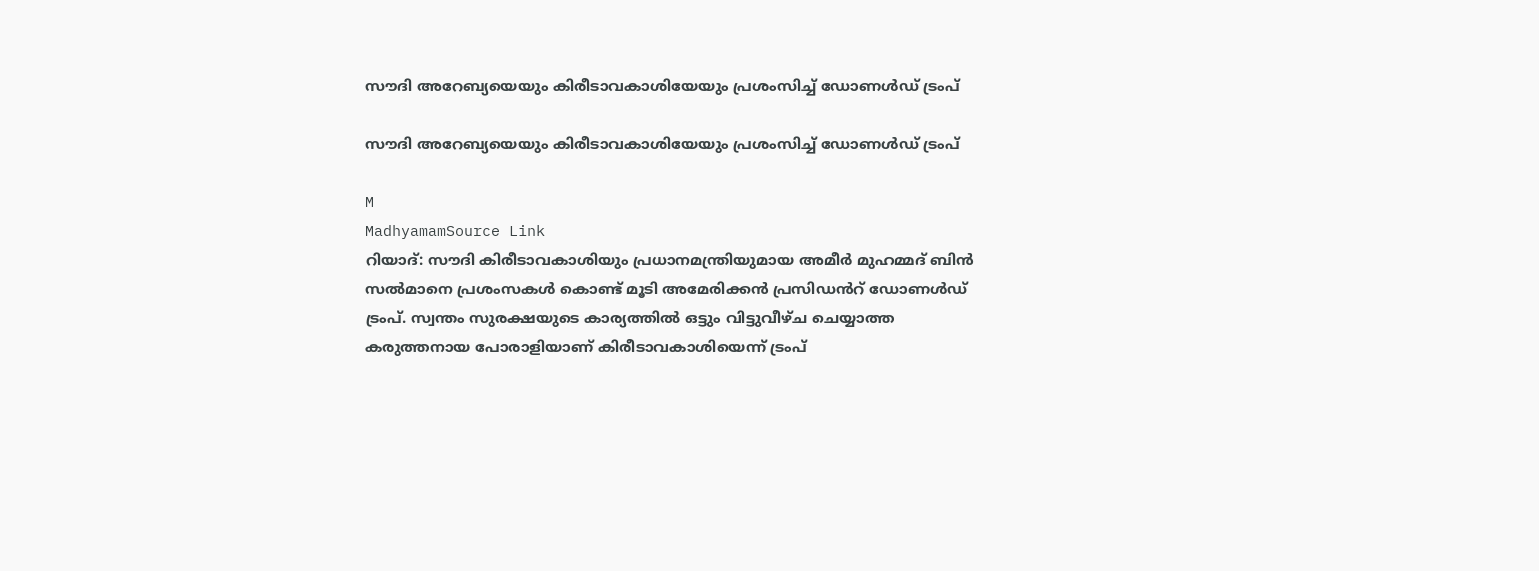സൗദി അറേബ്യയെയും കിരീടാവകാശിയേയും പ്രശംസിച്ച് ഡോണൾഡ് ട്രംപ്

സൗദി അറേബ്യയെയും കിരീടാവകാശിയേയും പ്രശംസിച്ച് ഡോണൾഡ് ട്രംപ്

M
MadhyamamSource Link
റിയാദ്: സൗദി കിരീടാവകാശിയും പ്രധാനമന്ത്രിയുമായ അമീർ മുഹമ്മദ് ബിൻ സൽമാനെ പ്രശംസകൾ കൊണ്ട് മൂടി അമേരിക്കൻ പ്രസിഡൻറ് ഡോണൾഡ് ട്രംപ്. സ്വന്തം സുരക്ഷയുടെ കാര്യത്തിൽ ഒട്ടും വിട്ടുവീഴ്ച ചെയ്യാത്ത കരുത്തനായ പോരാളിയാണ് കിരീടാവകാശിയെന്ന് ട്രംപ്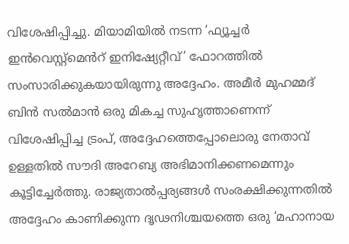വിശേഷിപ്പിച്ചു. മിയാമിയിൽ നടന്ന ‘ഫ്യൂച്ചർ ഇൻവെസ്റ്റ്മെൻറ് ഇനിഷ്യേറ്റീവ്’ ഫോറത്തിൽ സംസാരിക്കുകയായിരുന്നു അദ്ദേഹം. അമീർ മുഹമ്മദ് ബിൻ സൽമാൻ ഒരു മികച്ച സുഹൃത്താണെന്ന് വിശേഷിപ്പിച്ച ട്രംപ്, അദ്ദേഹത്തെപ്പോലൊരു നേതാവ് ഉള്ളതിൽ സൗദി അറേബ്യ അഭിമാനിക്കണമെന്നും കൂട്ടിച്ചേർത്തു. രാജ്യതാൽപ്പര്യങ്ങൾ സംരക്ഷിക്കുന്നതിൽ അദ്ദേഹം കാണിക്കുന്ന ദൃഢനിശ്ചയത്തെ ഒരു ‘മഹാനായ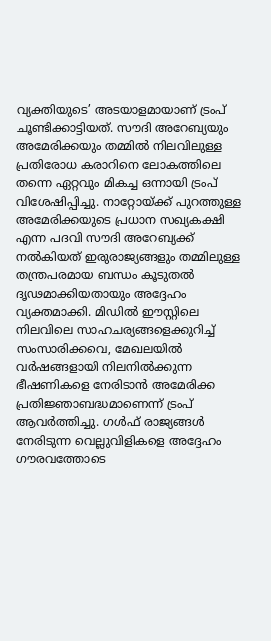വ്യക്തിയുടെ’ അടയാളമായാണ് ട്രംപ് ചൂണ്ടിക്കാട്ടിയത്. സൗദി അറേബ്യയും അമേരിക്കയും തമ്മിൽ നിലവിലുള്ള പ്രതിരോധ കരാറിനെ ലോകത്തിലെ തന്നെ ഏറ്റവും മികച്ച ഒന്നായി ട്രംപ് വിശേഷിപ്പിച്ചു. നാറ്റോയ്ക്ക് പുറത്തുള്ള അമേരിക്കയുടെ പ്രധാന സഖ്യകക്ഷി എന്ന പദവി സൗദി അറേബ്യക്ക് നൽകിയത് ഇരുരാജ്യങ്ങളും തമ്മിലുള്ള തന്ത്രപരമായ ബന്ധം കൂടുതൽ ദൃഢമാക്കിയതായും അദ്ദേഹം വ്യക്തമാക്കി. മിഡിൽ ഈസ്റ്റിലെ നിലവിലെ സാഹചര്യങ്ങളെക്കുറിച്ച് സംസാരിക്കവെ, മേഖലയിൽ വർഷങ്ങളായി നിലനിൽക്കുന്ന ഭീഷണികളെ നേരിടാൻ അമേരിക്ക പ്രതിജ്ഞാബദ്ധമാണെന്ന് ട്രംപ് ആവർത്തിച്ചു. ഗൾഫ് രാജ്യങ്ങൾ നേരിടുന്ന വെല്ലുവിളികളെ അദ്ദേഹം ഗൗരവത്തോടെ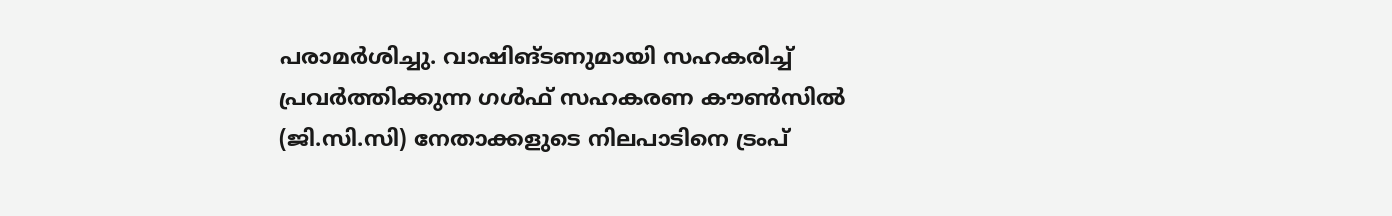പരാമർശിച്ചു. വാഷിങ്ടണുമായി സഹകരിച്ച് പ്രവർത്തിക്കുന്ന ഗൾഫ് സഹകരണ കൗൺസിൽ (ജി.സി.സി) നേതാക്കളുടെ നിലപാടിനെ ട്രംപ്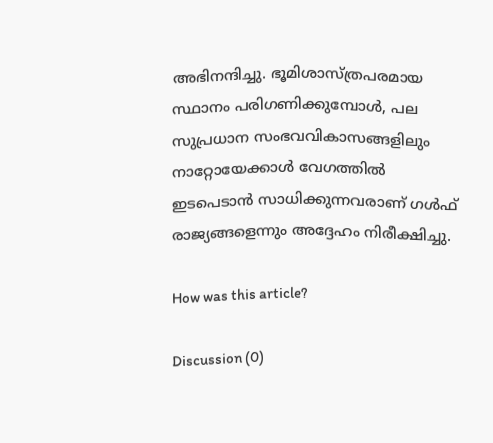അഭിനന്ദിച്ചു. ഭൂമിശാസ്ത്രപരമായ സ്ഥാനം പരിഗണിക്കുമ്പോൾ, പല സുപ്രധാന സംഭവവികാസങ്ങളിലും നാറ്റോയേക്കാൾ വേഗത്തിൽ ഇടപെടാൻ സാധിക്കുന്നവരാണ് ഗൾഫ് രാജ്യങ്ങളെന്നും അദ്ദേഹം നിരീക്ഷിച്ചു.

How was this article?

Discussion (0)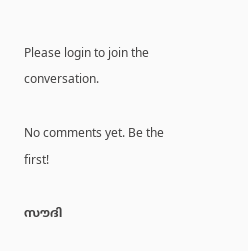Please login to join the conversation.

No comments yet. Be the first!

സൗദി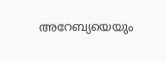അറേബ്യയെയും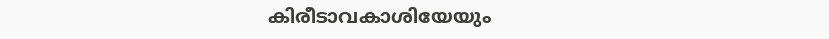കിരീടാവകാശിയേയും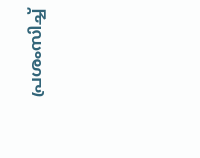പ്രശംസിച്ച്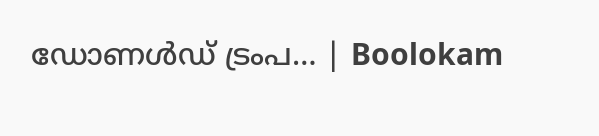ഡോണൾഡ് ട്രംപ… | Boolokam